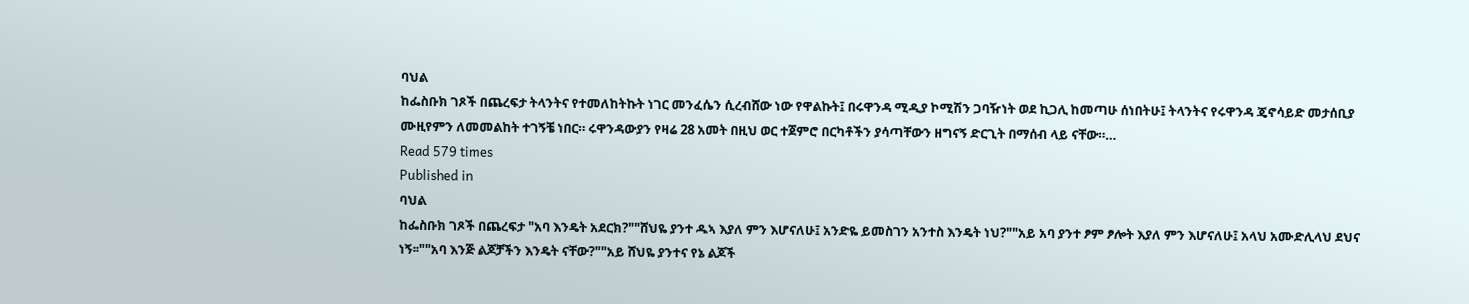ባህል
ከፌስቡክ ገጾች በጨረፍታ ትላንትና የተመለከትኩት ነገር መንፈሴን ሲረብሸው ነው የዋልኩት፤ በሩዋንዳ ሚዲያ ኮሚሽን ጋባዥነት ወደ ኪጋሊ ከመጣሁ ሰነበትሁ፤ ትላንትና የሩዋንዳ ጄኖሳይድ መታሰቢያ ሙዚየምን ለመመልከት ተገኝቼ ነበር። ሩዋንዳውያን የዛሬ 28 አመት በዚህ ወር ተጀምሮ በርካቶችን ያሳጣቸውን ዘግናኝ ድርጊት በማሰብ ላይ ናቸው።…
Read 579 times
Published in
ባህል
ከፌስቡክ ገጾች በጨረፍታ "አባ እንዴት አደርክ?""ሸህዬ ያንተ ዱኣ እያለ ምን እሆናለሁ፤ አንድዬ ይመስገን አንተስ እንዴት ነህ?""አይ አባ ያንተ ፆም ፆሎት እያለ ምን እሆናለሁ፤ አላህ አሙድሊላህ ደህና ነኝ፡፡""አባ እንጅ ልጆቻችን እንዴት ናቸው?""አይ ሸህዬ ያንተና የኔ ልጆች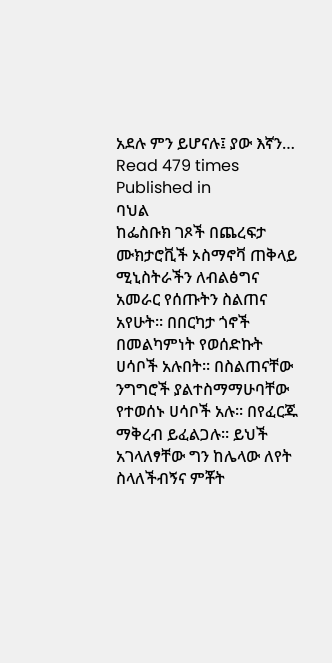አደሉ ምን ይሆናሉ፤ ያው እኛን…
Read 479 times
Published in
ባህል
ከፌስቡክ ገጾች በጨረፍታ ሙክታሮቪች ኦስማኖቫ ጠቅላይ ሚኒስትራችን ለብልፅግና አመራር የሰጡትን ስልጠና አየሁት። በበርካታ ጎኖች በመልካምነት የወሰድኩት ሀሳቦች አሉበት። በስልጠናቸው ንግግሮች ያልተስማማሁባቸው የተወሰኑ ሀሳቦች አሉ። በየፈርጁ ማቅረብ ይፈልጋሉ። ይህች አገላለፃቸው ግን ከሌላው ለየት ስላለችብኝና ምቾት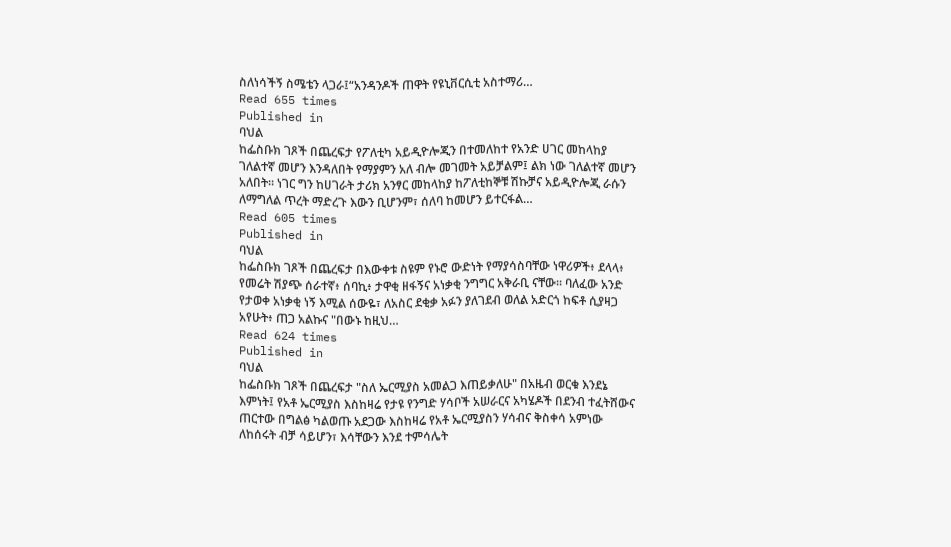ስለነሳችኝ ስሜቴን ላጋራ፤“አንዳንዶች ጠዋት የዩኒቨርሲቲ አስተማሪ…
Read 655 times
Published in
ባህል
ከፌስቡክ ገጾች በጨረፍታ የፖለቲካ አይዲዮሎጂን በተመለከተ የአንድ ሀገር መከላከያ ገለልተኛ መሆን እንዳለበት የማያምን አለ ብሎ መገመት አይቻልም፤ ልክ ነው ገለልተኛ መሆን አለበት። ነገር ግን ከሀገራት ታሪክ አንፃር መከላከያ ከፖለቲከኞቹ ሽኩቻና አይዲዮሎጂ ራሱን ለማግለል ጥረት ማድረጉ እውን ቢሆንም፣ ሰለባ ከመሆን ይተርፋል…
Read 605 times
Published in
ባህል
ከፌስቡክ ገጾች በጨረፍታ በእውቀቱ ስዩም የኑሮ ውድነት የማያሳስባቸው ነዋሪዎች፥ ደላላ፥ የመሬት ሽያጭ ሰራተኛ፥ ሰባኪ፥ ታዋቂ ዘፋኝና አነቃቂ ንግግር አቅራቢ ናቸው፡፡ ባለፈው አንድ የታወቀ አነቃቂ ነኝ እሚል ሰውዬ፣ ለአስር ደቂቃ አፉን ያለገደብ ወለል አድርጎ ከፍቶ ሲያዛጋ አየሁት፥ ጠጋ አልኩና "በውኑ ከዚህ…
Read 624 times
Published in
ባህል
ከፌስቡክ ገጾች በጨረፍታ "ስለ ኤርሚያስ አመልጋ እጠይቃለሁ" በአዜብ ወርቁ እንደኔ እምነት፤ የአቶ ኤርሚያስ እስከዛሬ የታዩ የንግድ ሃሳቦች አሠራርና አካሄዶች በደንብ ተፈትሸውና ጠርተው በግልፅ ካልወጡ አደጋው እስከዛሬ የአቶ ኤርሚያስን ሃሳብና ቅስቀሳ አምነው ለከሰሩት ብቻ ሳይሆን፣ እሳቸውን እንደ ተምሳሌት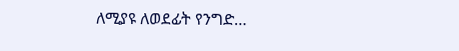ለሚያዩ ለወደፊት የንግድ…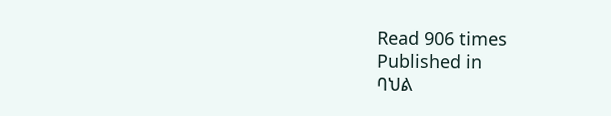Read 906 times
Published in
ባህል